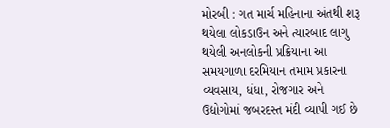મોરબી : ગત માર્ચ મહિનાના અંતથી શરૂ થયેલા લોકડાઉન અને ત્યારબાદ લાગુ થયેલી અનલોકની પ્રક્રિયાના આ સમયગાળા દરમિયાન તમામ પ્રકારના વ્યવસાય, ધંધા, રોજગાર અને ઉદ્યોગોમાં જબરદસ્ત મંદી વ્યાપી ગઈ છે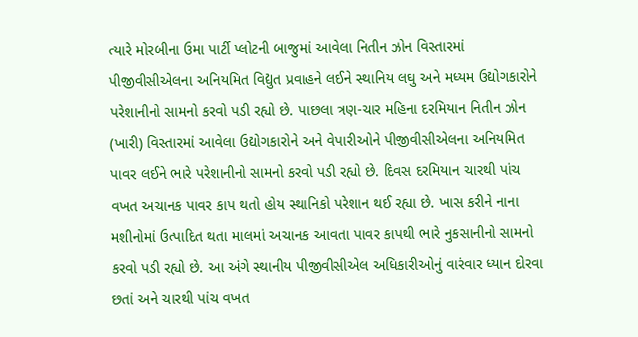ત્યારે મોરબીના ઉમા પાર્ટી પ્લોટની બાજુમાં આવેલા નિતીન ઝોન વિસ્તારમાં પીજીવીસીએલના અનિયમિત વિદ્યુત પ્રવાહને લઈને સ્થાનિય લઘુ અને મધ્યમ ઉદ્યોગકારોને પરેશાનીનો સામનો કરવો પડી રહ્યો છે. પાછલા ત્રણ-ચાર મહિના દરમિયાન નિતીન ઝોન (ખારી) વિસ્તારમાં આવેલા ઉદ્યોગકારોને અને વેપારીઓને પીજીવીસીએલના અનિયમિત પાવર લઈને ભારે પરેશાનીનો સામનો કરવો પડી રહ્યો છે. દિવસ દરમિયાન ચારથી પાંચ વખત અચાનક પાવર કાપ થતો હોય સ્થાનિકો પરેશાન થઈ રહ્યા છે. ખાસ કરીને નાના મશીનોમાં ઉત્પાદિત થતા માલમાં અચાનક આવતા પાવર કાપથી ભારે નુકસાનીનો સામનો કરવો પડી રહ્યો છે. આ અંગે સ્થાનીય પીજીવીસીએલ અધિકારીઓનું વારંવાર ધ્યાન દોરવા છતાં અને ચારથી પાંચ વખત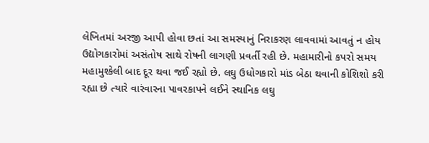લેખિતમાં અરજી આપી હોવા છતાં આ સમસ્યાનું નિરાકરણ લાવવામાં આવતું ન હોય ઉદ્યોગકારોમાં અસંતોષ સાથે રોષની લાગણી પ્રવર્તી રહી છે. મહામારીનો કપરો સમય મહામુશ્કેલી બાદ દૂર થવા જઈ રહ્યો છે. લઘુ ઉધોગકારો માંડ બેઠા થવાની કોશિશો કરી રહ્યા છે ત્યારે વારંવારના પાવરકાપને લઈને સ્થાનિક લઘુ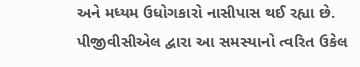અને મધ્યમ ઉધોગકારો નાસીપાસ થઈ રહ્યા છે. પીજીવીસીએલ દ્વારા આ સમસ્યાનો ત્વરિત ઉકેલ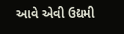આવે એવી ઉદ્યમી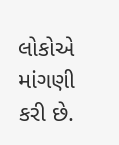લોકોએ માંગણી કરી છે.